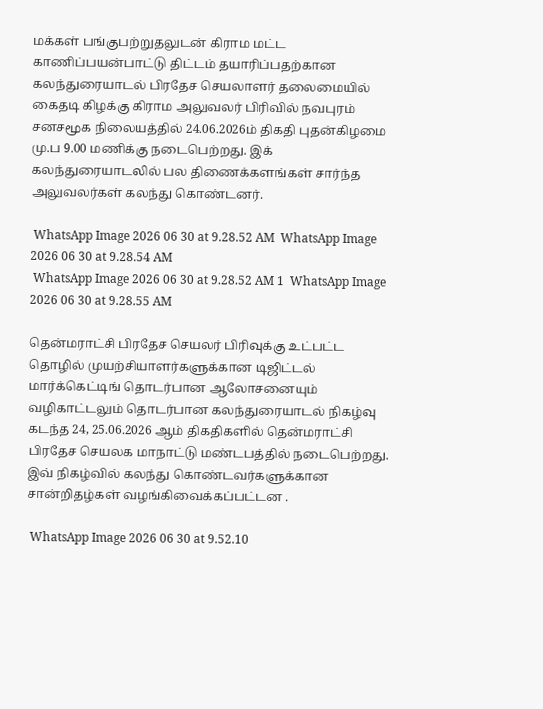மக்கள் பங்குபற்றுதலுடன் கிராம மட்ட காணிப்பயன்பாட்டு திட்டம் தயாரிப்பதற்கான கலந்துரையாடல் பிரதேச செயலாளர் தலைமையில் கைதடி கிழக்கு கிராம அலுவலர் பிரிவில் நவபுரம் சனசமூக நிலையத்தில் 24.06.2026ம் திகதி புதன்கிழமை மு.ப 9.00 மணிக்கு நடைபெற்றது. இக் கலந்துரையாடலில் பல திணைக்களங்கள் சார்ந்த அலுவலர்கள் கலந்து கொண்டனர்.

 WhatsApp Image 2026 06 30 at 9.28.52 AM  WhatsApp Image 2026 06 30 at 9.28.54 AM
 WhatsApp Image 2026 06 30 at 9.28.52 AM 1  WhatsApp Image 2026 06 30 at 9.28.55 AM

தென்மராட்சி பிரதேச செயலர் பிரிவுக்கு உட்பட்ட தொழில் முயற்சியாளர்களுக்கான டிஜிட்டல் மார்க்கெட்டிங் தொடர்பான ஆலோசனையும் வழிகாட்டலும் தொடர்பான கலந்துரையாடல் நிகழ்வு கடந்த 24, 25.06.2026 ஆம் திகதிகளில் தென்மராட்சி பிரதேச செயலக மாநாட்டு மண்டபத்தில் நடைபெற்றது. இவ் நிகழ்வில் கலந்து கொண்டவர்களுக்கான சான்றிதழ்கள் வழங்கிவைக்கப்பட்டன .

 WhatsApp Image 2026 06 30 at 9.52.10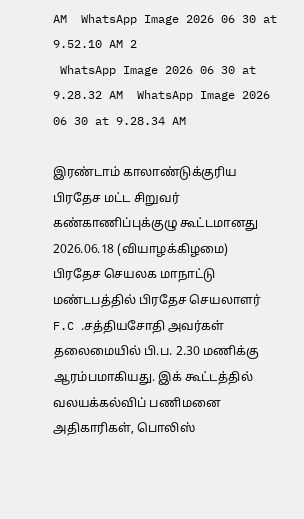AM  WhatsApp Image 2026 06 30 at 9.52.10 AM 2
 WhatsApp Image 2026 06 30 at 9.28.32 AM  WhatsApp Image 2026 06 30 at 9.28.34 AM

இரண்டாம் காலாண்டுக்குரிய பிரதேச மட்ட சிறுவர் கண்காணிப்புக்குழு கூட்டமானது 2026.06.18 (வியாழக்கிழமை) பிரதேச செயலக மாநாட்டு மண்டபத்தில் பிரதேச செயலாளர் F.C .சத்தியசோதி அவர்கள் தலைமையில் பி.ப. 2.30 மணிக்கு ஆரம்பமாகியது. இக் கூட்டத்தில் வலயக்கல்விப் பணிமனை அதிகாரிகள், பொலிஸ்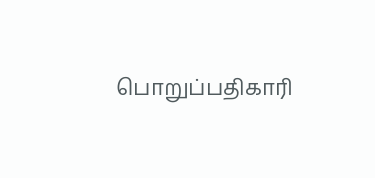பொறுப்பதிகாரி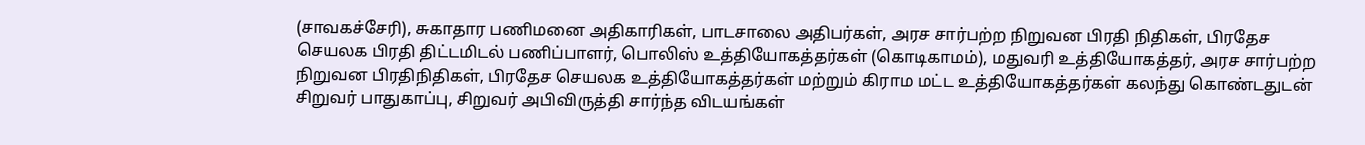(சாவகச்சேரி), சுகாதார பணிமனை அதிகாரிகள், பாடசாலை அதிபர்கள், அரச சார்பற்ற நிறுவன பிரதி நிதிகள், பிரதேச செயலக பிரதி திட்டமிடல் பணிப்பாளர், பொலிஸ் உத்தியோகத்தர்கள் (கொடிகாமம்), மதுவரி உத்தியோகத்தர், அரச சார்பற்ற நிறுவன பிரதிநிதிகள், பிரதேச செயலக உத்தியோகத்தர்கள் மற்றும் கிராம மட்ட உத்தியோகத்தர்கள் கலந்து கொண்டதுடன் சிறுவர் பாதுகாப்பு, சிறுவர் அபிவிருத்தி சார்ந்த விடயங்கள்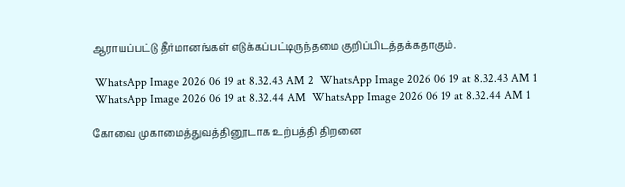ஆராயப்பட்டு தீர்மானங்கள் எடுக்கப்பட்டிருந்தமை குறிப்பிடத்தக்கதாகும்.

 WhatsApp Image 2026 06 19 at 8.32.43 AM 2  WhatsApp Image 2026 06 19 at 8.32.43 AM 1
 WhatsApp Image 2026 06 19 at 8.32.44 AM  WhatsApp Image 2026 06 19 at 8.32.44 AM 1

கோவை முகாமைத்துவத்தினூடாக உற்பத்தி திறனை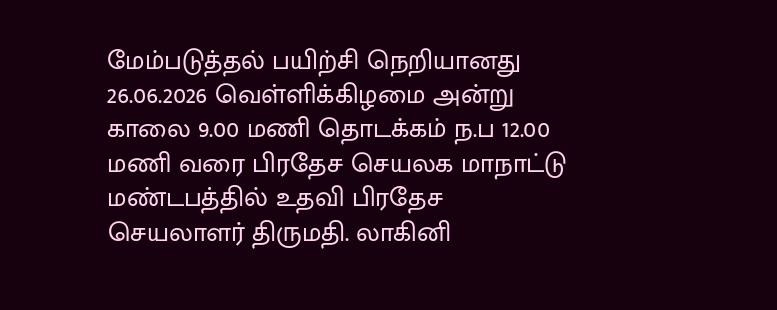மேம்படுத்தல் பயிற்சி நெறியானது 26.06.2026 வெள்ளிக்கிழமை அன்று காலை 9.00 மணி தொடக்கம் ந.ப 12.00 மணி வரை பிரதேச செயலக மாநாட்டு மண்டபத்தில் உதவி பிரதேச செயலாளர் திருமதி. லாகினி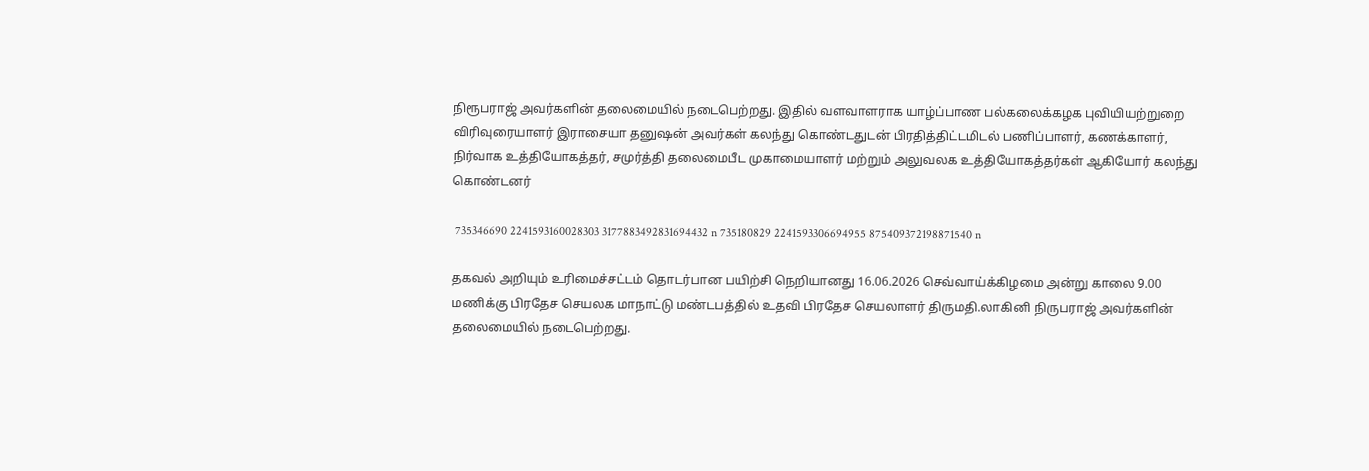நிரூபராஜ் அவர்களின் தலைமையில் நடைபெற்றது. இதில் வளவாளராக யாழ்ப்பாண பல்கலைக்கழக புவியியற்றுறை விரிவுரையாளர் இராசையா தனுஷன் அவர்கள் கலந்து கொண்டதுடன் பிரதித்திட்டமிடல் பணிப்பாளர், கணக்காளர், நிர்வாக உத்தியோகத்தர், சமுர்த்தி தலைமைபீட முகாமையாளர் மற்றும் அலுவலக உத்தியோகத்தர்கள் ஆகியோர் கலந்து கொண்டனர்

 735346690 2241593160028303 3177883492831694432 n 735180829 2241593306694955 875409372198871540 n

தகவல் அறியும் உரிமைச்சட்டம் தொடர்பான பயிற்சி நெறியானது 16.06.2026 செவ்வாய்க்கிழமை அன்று காலை 9.00 மணிக்கு பிரதேச செயலக மாநாட்டு மண்டபத்தில் உதவி பிரதேச செயலாளர் திருமதி.லாகினி நிருபராஜ் அவர்களின் தலைமையில் நடைபெற்றது.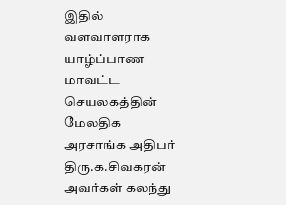இதில் வளவாளராக யாழ்ப்பாண மாவட்ட செயலகத்தின் மேலதிக அரசாங்க அதிபர் திரு.க.சிவகரன் அவர்கள் கலந்து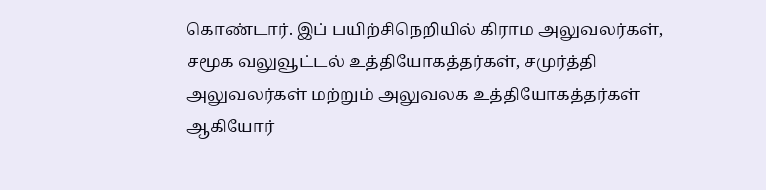கொண்டார். இப் பயிற்சிநெறியில் கிராம அலுவலர்கள், சமூக வலுவூட்டல் உத்தியோகத்தர்கள், சமுர்த்தி அலுவலர்கள் மற்றும் அலுவலக உத்தியோகத்தர்கள் ஆகியோர்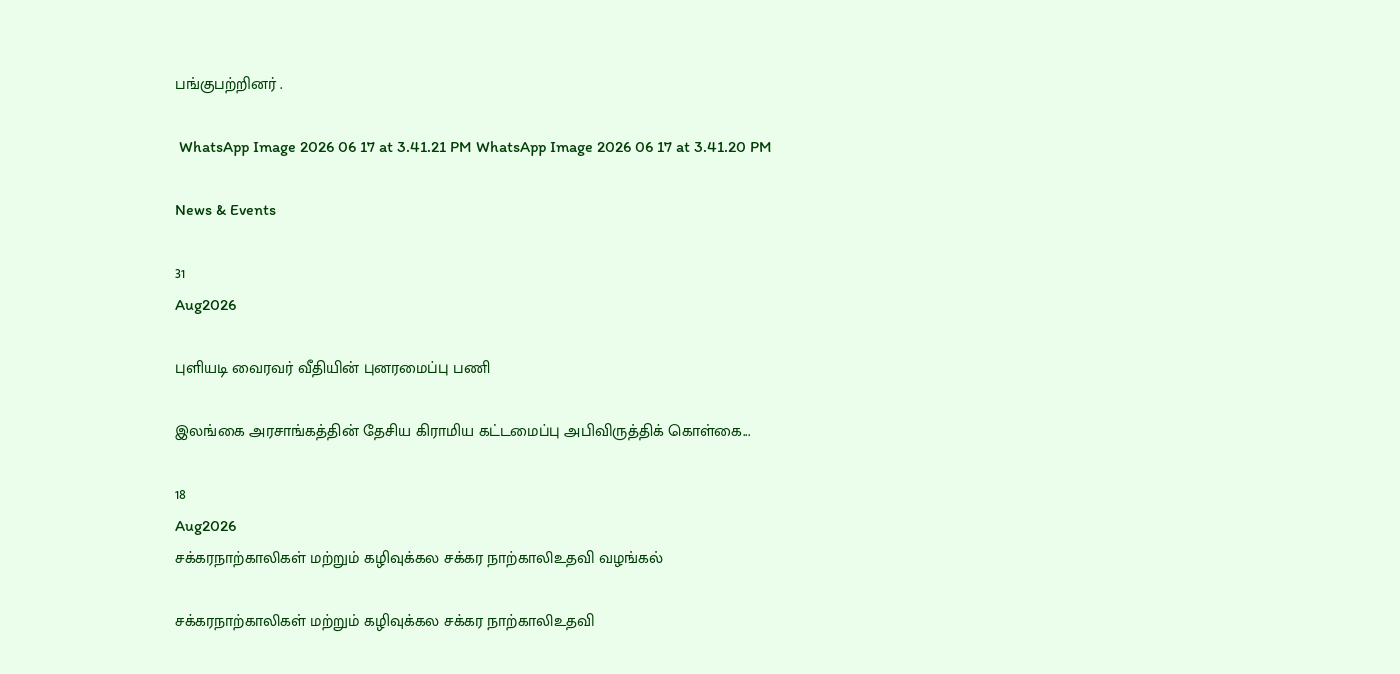பங்குபற்றினர் .

 WhatsApp Image 2026 06 17 at 3.41.21 PM WhatsApp Image 2026 06 17 at 3.41.20 PM

News & Events

31
Aug2026

புளியடி வைரவர் வீதியின் புனரமைப்பு பணி

இலங்கை அரசாங்கத்தின் தேசிய கிராமிய கட்டமைப்பு அபிவிருத்திக் கொள்கை...

18
Aug2026
சக்கரநாற்காலிகள் மற்றும் கழிவுக்கல சக்கர நாற்காலிஉதவி வழங்கல்

சக்கரநாற்காலிகள் மற்றும் கழிவுக்கல சக்கர நாற்காலிஉதவி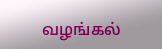வழங்கல்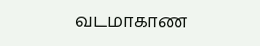வடமாகாண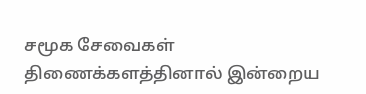சமூக சேவைகள் திணைக்களத்தினால் இன்றைய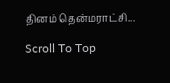தினம் தென்மராட்சி...

Scroll To Top